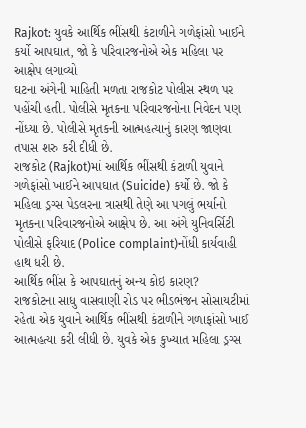Rajkot: યુવકે આર્થિક ભીંસથી કંટાળીને ગળેફાંસો ખાઈને કર્યો આપઘાત, જો કે પરિવારજનોએ એક મહિલા પર આક્ષેપ લગાવ્યો
ઘટના અંગેની માહિતી મળતા રાજકોટ પોલીસ સ્થળ પર પહોંચી હતી. પોલીસે મૃતકના પરિવારજનોના નિવેદન પણ નોંધ્યા છે. પોલીસે મૃતકની આત્મહત્યાનું કારણ જાણવા તપાસ શરુ કરી દીધી છે.
રાજકોટ (Rajkot)માં આર્થિક ભીંસથી કંટાળી યુવાને ગળેફાંસો ખાઈને આપઘાત (Suicide) કર્યો છે. જો કે મહિલા ડ્રગ્સ પેડલરના ત્રાસથી તેણે આ પગલું ભર્યાનો મૃતકના પરિવારજનોએ આક્ષેપ છે. આ અંગે યુનિવર્સિટી પોલીસે ફરિયાદ (Police complaint)નોંધી કાર્યવાહી હાથ ધરી છે.
આર્થિક ભીંસ કે આપઘાતનું અન્ય કોઇ કારણ?
રાજકોટના સાધુ વાસવાણી રોડ પર ભીડભંજન સોસાયટીમાં રહેતા એક યુવાને આર્થિક ભીંસથી કંટાળીને ગળાફાંસો ખાઈ આત્મહત્યા કરી લીધી છે. યુવકે એક કુખ્યાત મહિલા ડ્રગ્સ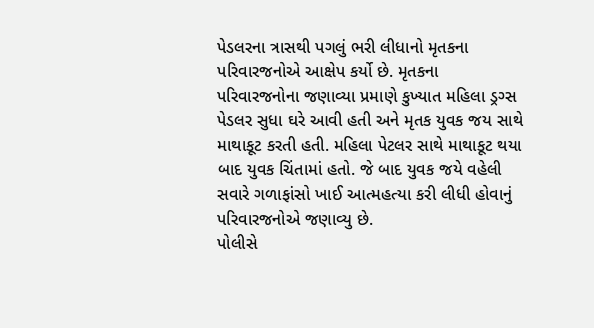પેડલરના ત્રાસથી પગલું ભરી લીધાનો મૃતકના પરિવારજનોએ આક્ષેપ કર્યો છે. મૃતકના પરિવારજનોના જણાવ્યા પ્રમાણે કુખ્યાત મહિલા ડ્રગ્સ પેડલર સુધા ઘરે આવી હતી અને મૃતક યુવક જય સાથે માથાકૂટ કરતી હતી. મહિલા પેટલર સાથે માથાકૂટ થયા બાદ યુવક ચિંતામાં હતો. જે બાદ યુવક જયે વહેલી સવારે ગળાફાંસો ખાઈ આત્મહત્યા કરી લીધી હોવાનું પરિવારજનોએ જણાવ્યુ છે.
પોલીસે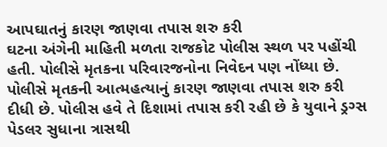આપઘાતનું કારણ જાણવા તપાસ શરુ કરી
ઘટના અંગેની માહિતી મળતા રાજકોટ પોલીસ સ્થળ પર પહોંચી હતી. પોલીસે મૃતકના પરિવારજનોના નિવેદન પણ નોંધ્યા છે. પોલીસે મૃતકની આત્મહત્યાનું કારણ જાણવા તપાસ શરુ કરી દીધી છે. પોલીસ હવે તે દિશામાં તપાસ કરી રહી છે કે યુવાને ડ્રગ્સ પેડલર સુધાના ત્રાસથી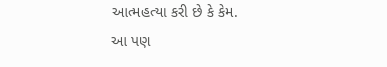આત્મહત્યા કરી છે કે કેમ.
આ પણ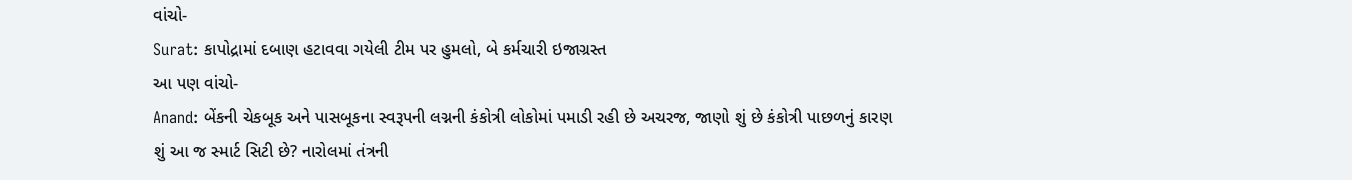વાંચો-
Surat: કાપોદ્રામાં દબાણ હટાવવા ગયેલી ટીમ પર હુમલો, બે કર્મચારી ઇજાગ્રસ્ત
આ પણ વાંચો-
Anand: બેંકની ચેકબૂક અને પાસબૂકના સ્વરૂપની લગ્નની કંકોત્રી લોકોમાં પમાડી રહી છે અચરજ, જાણો શું છે કંકોત્રી પાછળનું કારણ
શું આ જ સ્માર્ટ સિટી છે? નારોલમાં તંત્રની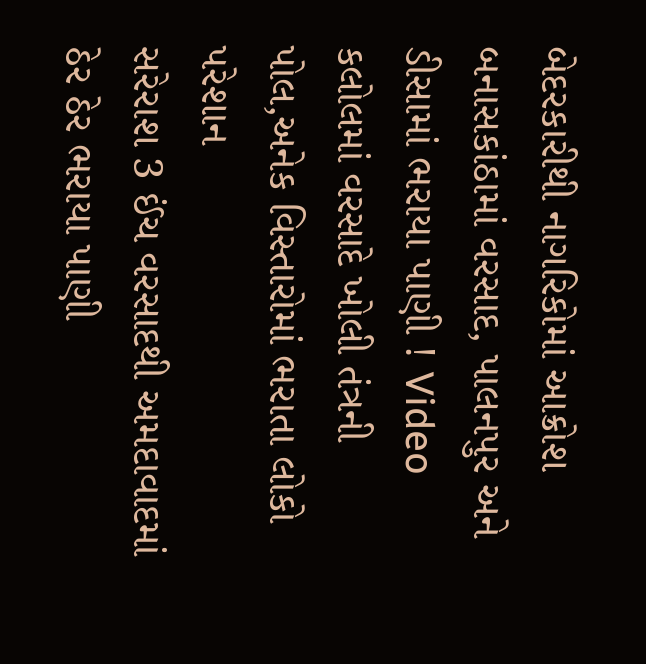બેદરકારીથી નાગરિકોમાં આક્રોશ
બનાસકાંઠામાં વરસાદ, પાલનપુર અને ડીસામાં ભરાયા પાણી ! Video
કલોલમાં વરસાદે ખોલી તંત્રની પોલ,અનેક વિસ્તારોમાં ભરાતા લોકો પરેશાન
સરેરાશ 3 ઈંચ વરસાદથી અમદાવાદમાં ઠેર ઠેર ભરાયા પાણી